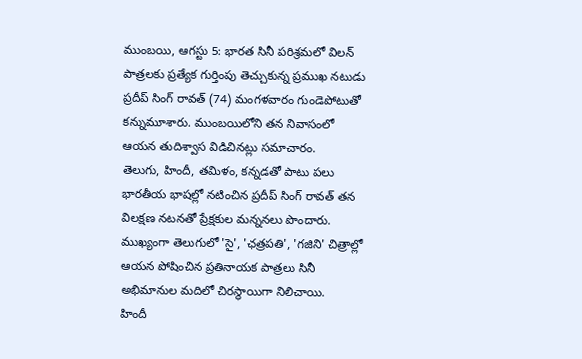ముంబయి, ఆగస్టు 5: భారత సినీ పరిశ్రమలో విలన్ పాత్రలకు ప్రత్యేక గుర్తింపు తెచ్చుకున్న ప్రముఖ నటుడు ప్రదీప్ సింగ్ రావత్ (74) మంగళవారం గుండెపోటుతో కన్నుమూశారు. ముంబయిలోని తన నివాసంలో ఆయన తుదిశ్వాస విడిచినట్లు సమాచారం.
తెలుగు, హిందీ, తమిళం, కన్నడతో పాటు పలు భారతీయ భాషల్లో నటించిన ప్రదీప్ సింగ్ రావత్ తన విలక్షణ నటనతో ప్రేక్షకుల మన్ననలు పొందారు. ముఖ్యంగా తెలుగులో 'సై', 'ఛత్రపతి', 'గజిని' చిత్రాల్లో ఆయన పోషించిన ప్రతినాయక పాత్రలు సినీ అభిమానుల మదిలో చిరస్థాయిగా నిలిచాయి.
హిందీ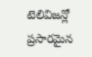టెలివిజన్లో ప్రసారమైన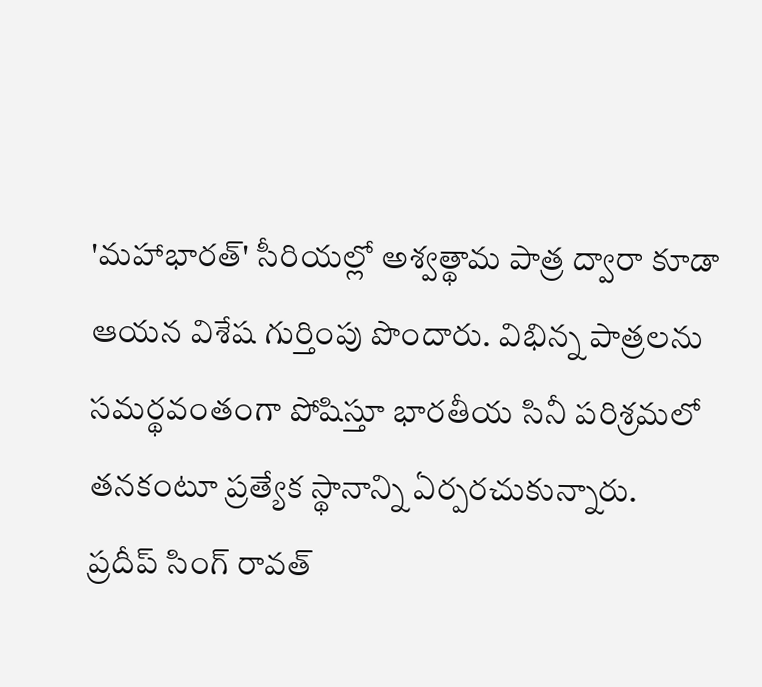'మహాభారత్' సీరియల్లో అశ్వత్థామ పాత్ర ద్వారా కూడా ఆయన విశేష గుర్తింపు పొందారు. విభిన్న పాత్రలను సమర్థవంతంగా పోషిస్తూ భారతీయ సినీ పరిశ్రమలో తనకంటూ ప్రత్యేక స్థానాన్ని ఏర్పరచుకున్నారు.
ప్రదీప్ సింగ్ రావత్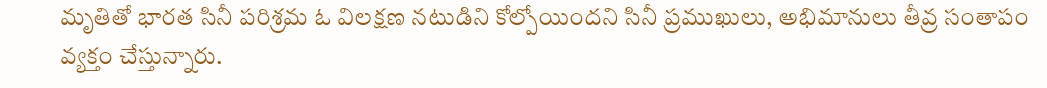మృతితో భారత సినీ పరిశ్రమ ఓ విలక్షణ నటుడిని కోల్పోయిందని సినీ ప్రముఖులు, అభిమానులు తీవ్ర సంతాపం వ్యక్తం చేస్తున్నారు.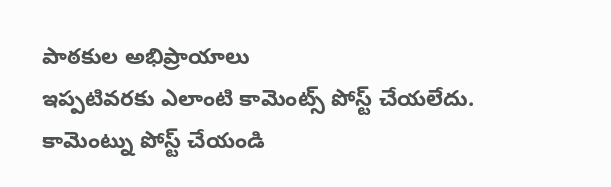పాఠకుల అభిప్రాయాలు
ఇప్పటివరకు ఎలాంటి కామెంట్స్ పోస్ట్ చేయలేదు.
కామెంట్ను పోస్ట్ చేయండి